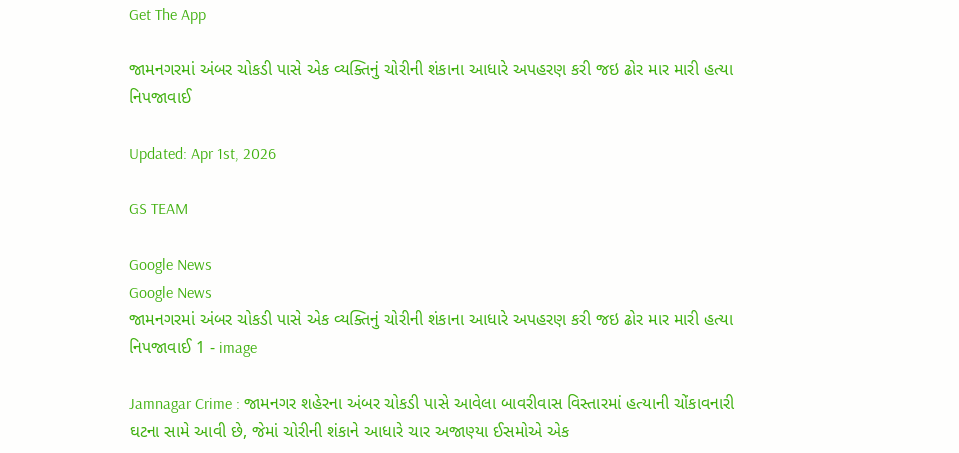Get The App

જામનગરમાં અંબર ચોકડી પાસે એક વ્યક્તિનું ચોરીની શંકાના આધારે અપહરણ કરી જઇ ઢોર માર મારી હત્યા નિપજાવાઈ

Updated: Apr 1st, 2026

GS TEAM

Google News
Google News
જામનગરમાં અંબર ચોકડી પાસે એક વ્યક્તિનું ચોરીની શંકાના આધારે અપહરણ કરી જઇ ઢોર માર મારી હત્યા નિપજાવાઈ 1 - image

Jamnagar Crime : જામનગર શહેરના અંબર ચોકડી પાસે આવેલા બાવરીવાસ વિસ્તારમાં હત્યાની ચોંકાવનારી ઘટના સામે આવી છે, જેમાં ચોરીની શંકાને આધારે ચાર અજાણ્યા ઈસમોએ એક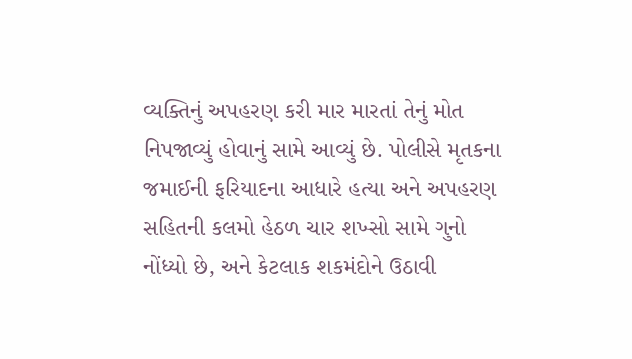વ્યક્તિનું અપહરણ કરી માર મારતાં તેનું મોત નિપજાવ્યું હોવાનું સામે આવ્યું છે. પોલીસે મૃતકના જમાઈની ફરિયાદના આધારે હત્યા અને અપહરણ સહિતની કલમો હેઠળ ચાર શખ્સો સામે ગુનો નોંધ્યો છે, અને કેટલાક શકમંદોને ઉઠાવી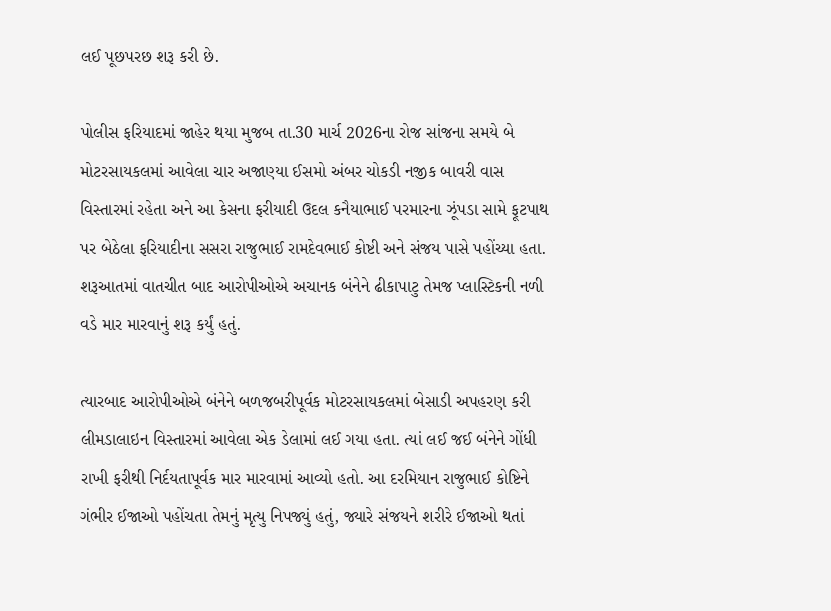લઈ પૂછપરછ શરૂ કરી છે.

પોલીસ ફરિયાદમાં જાહેર થયા મુજબ તા.30 માર્ચ 2026ના રોજ સાંજના સમયે બે મોટરસાયકલમાં આવેલા ચાર અજાણ્યા ઈસમો અંબર ચોકડી નજીક બાવરી વાસ વિસ્તારમાં રહેતા અને આ કેસના ફરીયાદી ઉદલ કનૈયાભાઈ પરમારના ઝૂંપડા સામે ફૂટપાથ પર બેઠેલા ફરિયાદીના સસરા રાજુભાઈ રામદેવભાઈ કોષ્ટી અને સંજય પાસે પહોંચ્યા હતા. શરૂઆતમાં વાતચીત બાદ આરોપીઓએ અચાનક બંનેને ઢીકાપાટુ તેમજ પ્લાસ્ટિકની નળી વડે માર મારવાનું શરૂ કર્યું હતું.

ત્યારબાદ આરોપીઓએ બંનેને બળજબરીપૂર્વક મોટરસાયકલમાં બેસાડી અપહરણ કરી લીમડાલાઇન વિસ્તારમાં આવેલા એક ડેલામાં લઈ ગયા હતા. ત્યાં લઈ જઈ બંનેને ગોંધી રાખી ફરીથી નિર્દયતાપૂર્વક માર મારવામાં આવ્યો હતો. આ દરમિયાન રાજુભાઈ કોષ્ટિને ગંભીર ઈજાઓ પહોંચતા તેમનું મૃત્યુ નિપજ્યું હતું, જ્યારે સંજયને શરીરે ઈજાઓ થતાં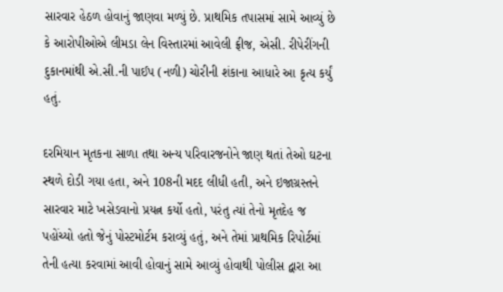સારવાર હેઠળ હોવાનું જાણવા મળ્યું છે. પ્રાથમિક તપાસમાં સામે આવ્યું છે કે આરોપીઓએ લીમડા લેન વિસ્તારમાં આવેલી ફ્રીજ, એસી. રીપેરીંગની દુકાનમાંથી એ.સી.ની પાઈપ (નળી) ચોરીની શંકાના આધારે આ કૃત્ય કર્યું હતું.

દરમિયાન મૃતકના સાળા તથા અન્ય પરિવારજનોને જાણ થતાં તેઓ ઘટના સ્થળે દોડી ગયા હતા, અને 108ની મદદ લીધી હતી, અને ઇજાગ્રસ્તને સારવાર માટે ખસેડવાનો પ્રયત્ન કર્યો હતો, પરંતુ ત્યાં તેનો મૃતદેહ જ પહોંચ્યો હતો જેનું પોસ્ટમોર્ટમ કરાવ્યું હતું, અને તેમાં પ્રાથમિક રિપોર્ટમાં તેની હત્યા કરવામાં આવી હોવાનું સામે આવ્યું હોવાથી પોલીસ દ્વારા આ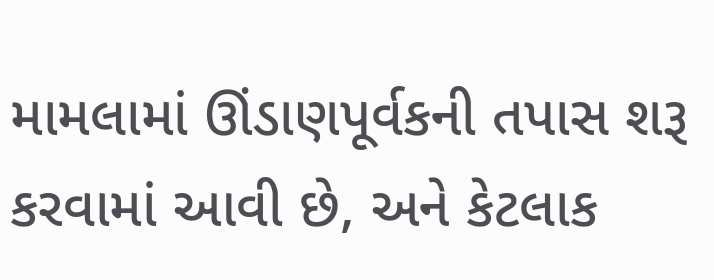મામલામાં ઊંડાણપૂર્વકની તપાસ શરૂ કરવામાં આવી છે, અને કેટલાક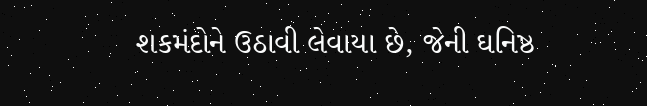શકમંદોને ઉઠાવી લેવાયા છે, જેની ઘનિષ્ઠ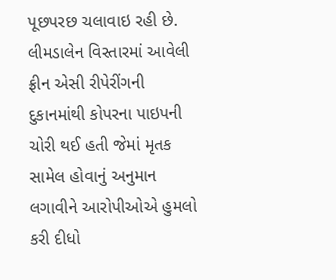પૂછપરછ ચલાવાઇ રહી છે. લીમડાલેન વિસ્તારમાં આવેલી ફ્રીન એસી રીપેરીંગની દુકાનમાંથી કોપરના પાઇપની ચોરી થઈ હતી જેમાં મૃતક સામેલ હોવાનું અનુમાન લગાવીને આરોપીઓએ હુમલો કરી દીધો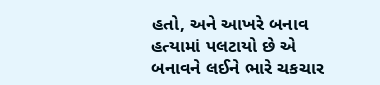હતો, અને આખરે બનાવ હત્યામાં પલટાયો છે એ બનાવને લઈને ભારે ચકચાર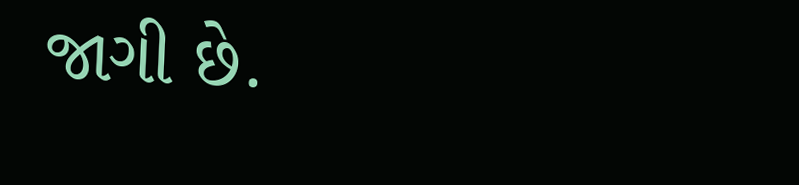જાગી છે.